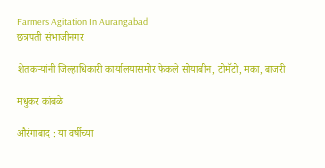Farmers Agitation In Aurangabad
छत्रपती संभाजीनगर

शेतकऱ्यांनी जिल्हाधिकारी कार्यालयासमोर फेकले सोयाबीन, टोमॅटो, मका, बाजरी

मधुकर कांबळे

औरंगाबाद : या वर्षीच्या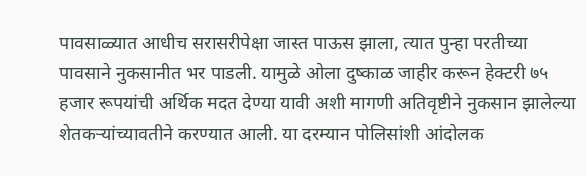पावसाळ्यात आधीच सरासरीपेक्षा जास्त पाऊस झाला, त्यात पुन्हा परतीच्या पावसाने नुकसानीत भर पाडली. यामुळे ओला दुष्काळ जाहीर करून हेक्टरी ७५ हजार रूपयांची अर्थिक मदत देण्या यावी अशी मागणी अतिवृष्टीने नुकसान झालेल्या शेतकऱ्यांच्यावतीने करण्यात आली. या दरम्यान पोलिसांशी आंदोलक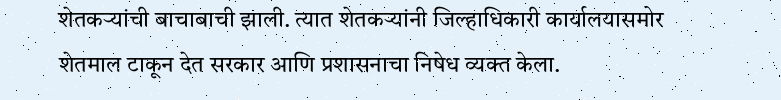शेतकऱ्यांची बाचाबाची झाली. त्यात शेतकऱ्यांनी जिल्हाधिकारी कार्यालयासमोर शेतमाल टाकून देत सरकार आणि प्रशासनाचा निषेध व्यक्त केला.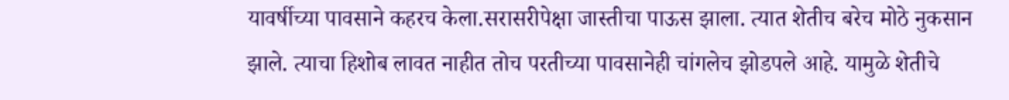यावर्षीच्या पावसाने कहरच केला.सरासरीपेक्षा जास्तीचा पाऊस झाला. त्यात शेतीच बरेच मोठे नुकसान झाले. त्याचा हिशोब लावत नाहीत तोच परतीच्या पावसानेही चांगलेच झोडपले आहे. यामुळे शेतीचे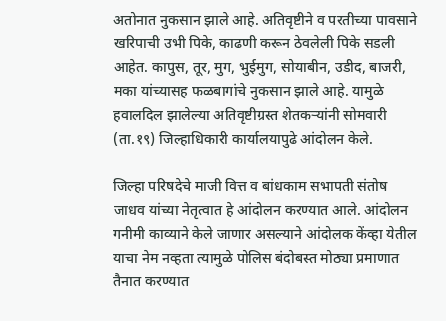अतोनात नुकसान झाले आहे. अतिवृष्टीने व परतीच्या पावसाने खरिपाची उभी पिके, काढणी करून ठेवलेली पिके सडली आहेत. कापुस, तूर, मुग, भुईमुग, सोयाबीन, उडीद, बाजरी, मका यांच्यासह फळबागांचे नुकसान झाले आहे. यामुळे हवालदिल झालेल्या अतिवृष्टीग्रस्त शेतकऱ्यांनी सोमवारी (ता.१९) जिल्हाधिकारी कार्यालयापुढे आंदोलन केले.

जिल्हा परिषदेचे माजी वित्त व बांधकाम सभापती संतोष जाधव यांच्या नेतृत्वात हे आंदोलन करण्यात आले. आंदोलन गनीमी काव्याने केले जाणार असल्याने आंदोलक केंव्हा येतील याचा नेम नव्हता त्यामुळे पोलिस बंदोबस्त मोठ्या प्रमाणात तैनात करण्यात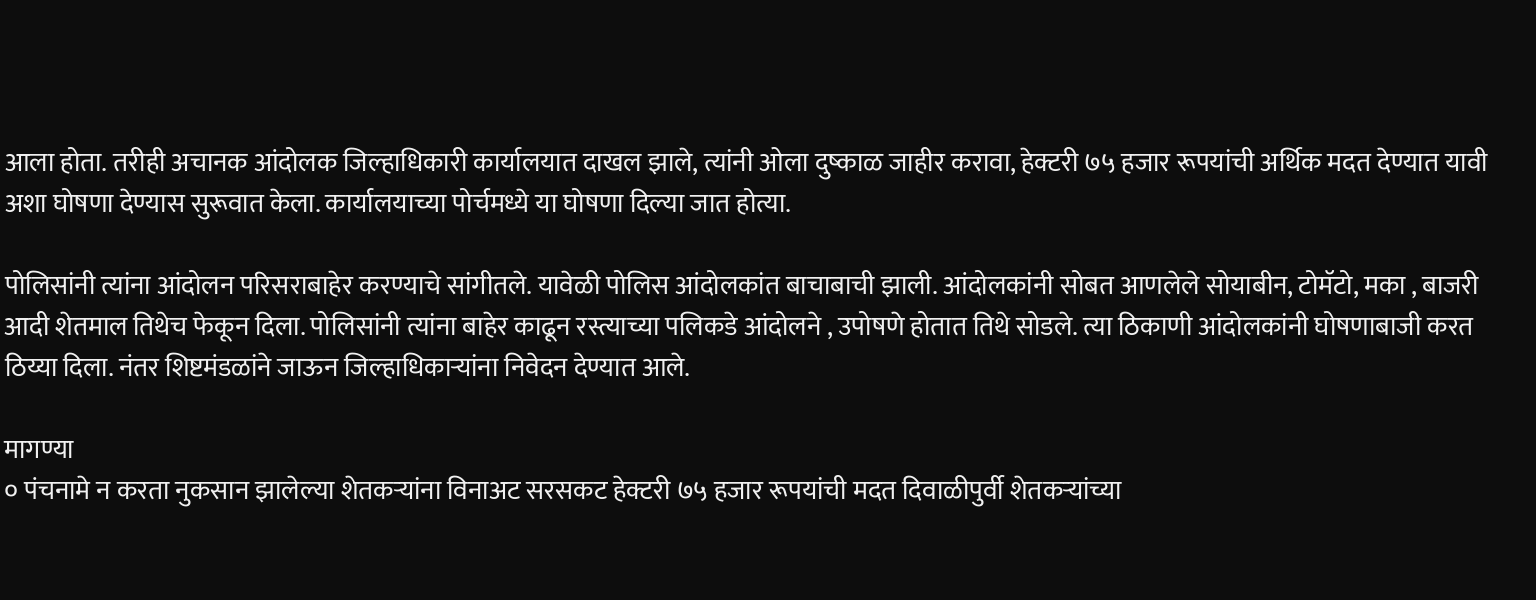आला होता. तरीही अचानक आंदोलक जिल्हाधिकारी कार्यालयात दाखल झाले, त्यांनी ओला दुष्काळ जाहीर करावा, हेक्टरी ७५ हजार रूपयांची अर्थिक मदत देण्यात यावी अशा घोषणा देण्यास सुरूवात केला. कार्यालयाच्या पोर्चमध्ये या घोषणा दिल्या जात होत्या.

पोलिसांनी त्यांना आंदोलन परिसराबाहेर करण्याचे सांगीतले. यावेळी पोलिस आंदोलकांत बाचाबाची झाली. आंदोलकांनी सोबत आणलेले सोयाबीन, टोमॅटो, मका , बाजरी आदी शेतमाल तिथेच फेकून दिला. पोलिसांनी त्यांना बाहेर काढून रस्त्याच्या पलिकडे आंदोलने , उपोषणे होतात तिथे सोडले. त्या ठिकाणी आंदोलकांनी घोषणाबाजी करत ठिय्या दिला. नंतर शिष्टमंडळांने जाऊन जिल्हाधिकाऱ्यांना निवेदन देण्यात आले.

मागण्या
० पंचनामे न करता नुकसान झालेल्या शेतकऱ्यांना विनाअट सरसकट हेक्टरी ७५ हजार रूपयांची मदत दिवाळीपुर्वी शेतकऱ्यांच्या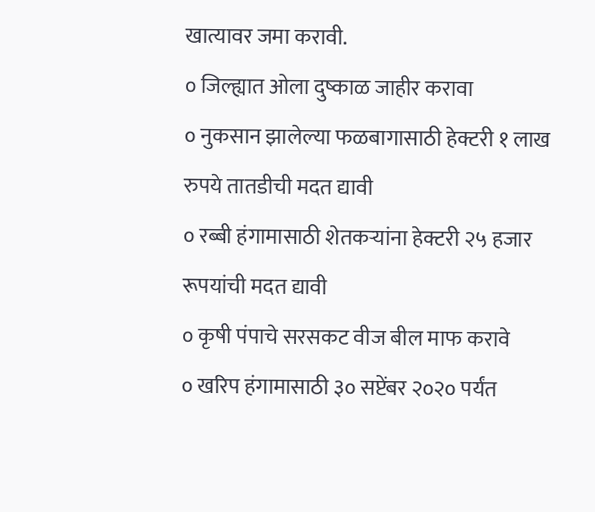खात्यावर जमा करावी.
० जिल्ह्यात ओला दुष्काळ जाहीर करावा
० नुकसान झालेल्या फळबागासाठी हेक्टरी १ लाख रुपये तातडीची मदत द्यावी
० रब्बी हंगामासाठी शेतकऱ्यांना हेक्टरी २५ हजार रूपयांची मदत द्यावी
० कृषी पंपाचे सरसकट वीज बील माफ करावे
० खरिप हंगामासाठी ३० सप्टेंबर २०२० पर्यंत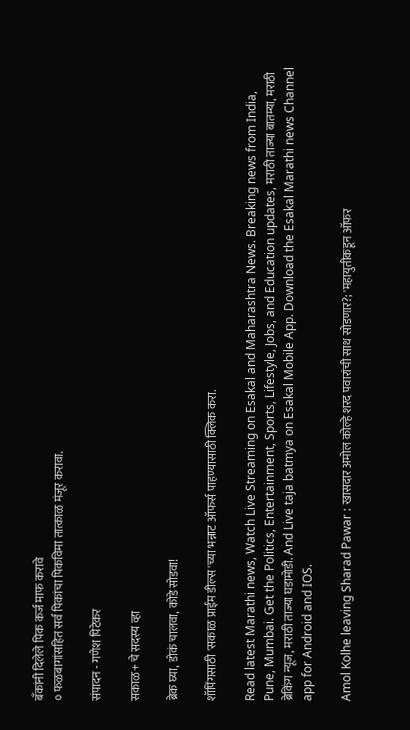बॅंकांनी दिलेले पिक कर्ज माफ करावे
० फळबागांसहित सर्व पिकांचा पिकविमा तात्काळ मंजूर करावा.

संपादन - गणेश पिटेकर

सकाळ+ चे सदस्य व्हा

ब्रेक घ्या, डोकं चालवा, कोडे सोडवा!

शॉपिंगसाठी 'सकाळ प्राईम डील्स'च्या भन्नाट ऑफर्स पाहण्यासाठी क्लिक करा.

Read latest Marathi news, Watch Live Streaming on Esakal and Maharashtra News. Breaking news from India, Pune, Mumbai. Get the Politics, Entertainment, Sports, Lifestyle, Jobs, and Education updates, मराठी ताज्या बातम्या, मराठी ब्रेकिंग न्यूज, मराठी ताज्या घडामोडी. And Live taja batmya on Esakal Mobile App. Download the Esakal Marathi news Channel app for Android and IOS.

Amol Kolhe leaving Sharad Pawar : खासदार अमोल कोल्हे शरद पवारांची साथ सोडणार?; 'महायुतीकडून ऑफर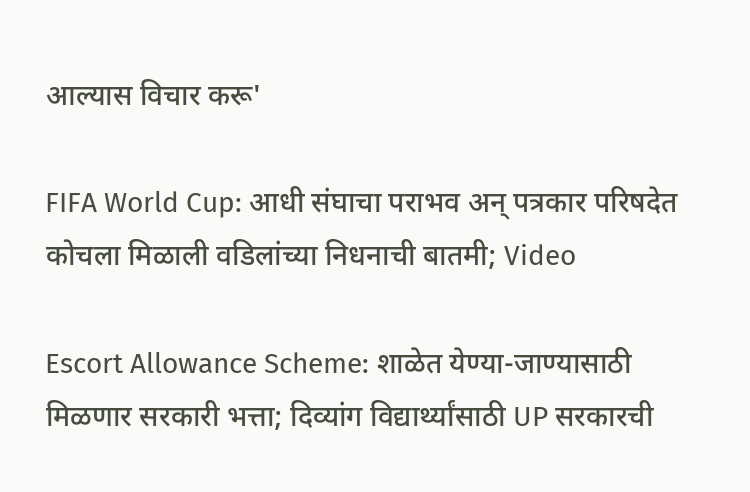आल्यास विचार करू'

FIFA World Cup: आधी संघाचा पराभव अन् पत्रकार परिषदेत कोचला मिळाली वडिलांच्या निधनाची बातमी; Video

Escort Allowance Scheme: शाळेत येण्या-जाण्यासाठी मिळणार सरकारी भत्ता; दिव्यांग विद्यार्थ्यांसाठी UP सरकारची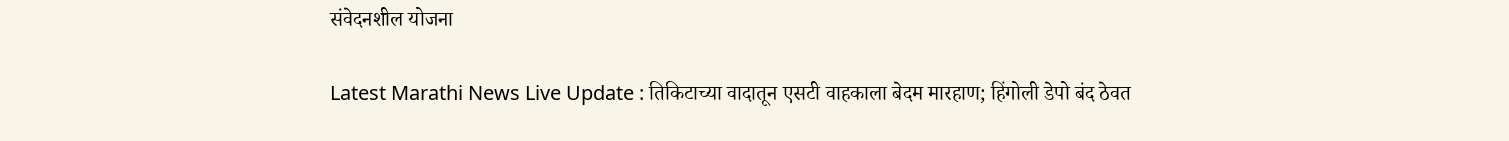संवेदनशील योजना

Latest Marathi News Live Update : तिकिटाच्या वादातून एसटी वाहकाला बेदम मारहाण; हिंगोली डेपो बंद ठेवत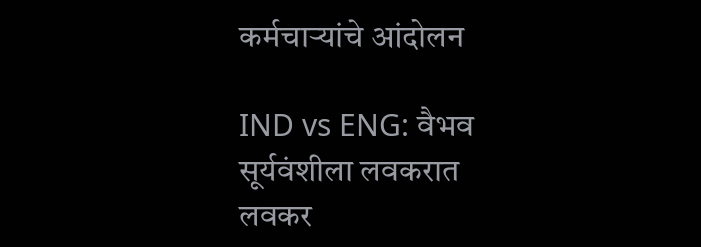कर्मचाऱ्यांचे आंदोलन

IND vs ENG: वैभव सूर्यवंशीला लवकरात लवकर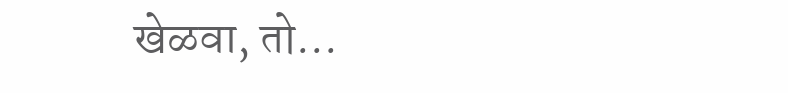खेळवा, तो...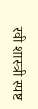रवी शास्त्री स्पष्ट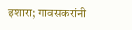इशारा; गावसकरांनी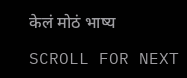केलं मोठं भाष्य

SCROLL FOR NEXT